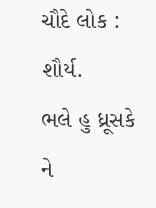ચૌદે લોક : શૌર્ય.
ભલે હુ ધ્રૂસકે ને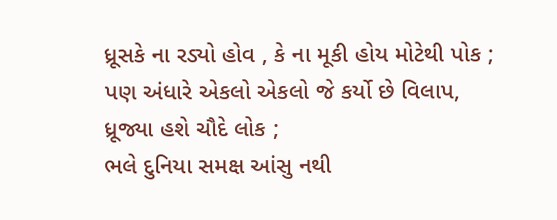ધ્રૂસકે ના રડ્યો હોવ , કે ના મૂકી હોય મોટેથી પોક ;
પણ અંધારે એકલો એકલો જે કર્યો છે વિલાપ, ધ્રૂજ્યા હશે ચૌદે લોક ;
ભલે દુનિયા સમક્ષ આંસુ નથી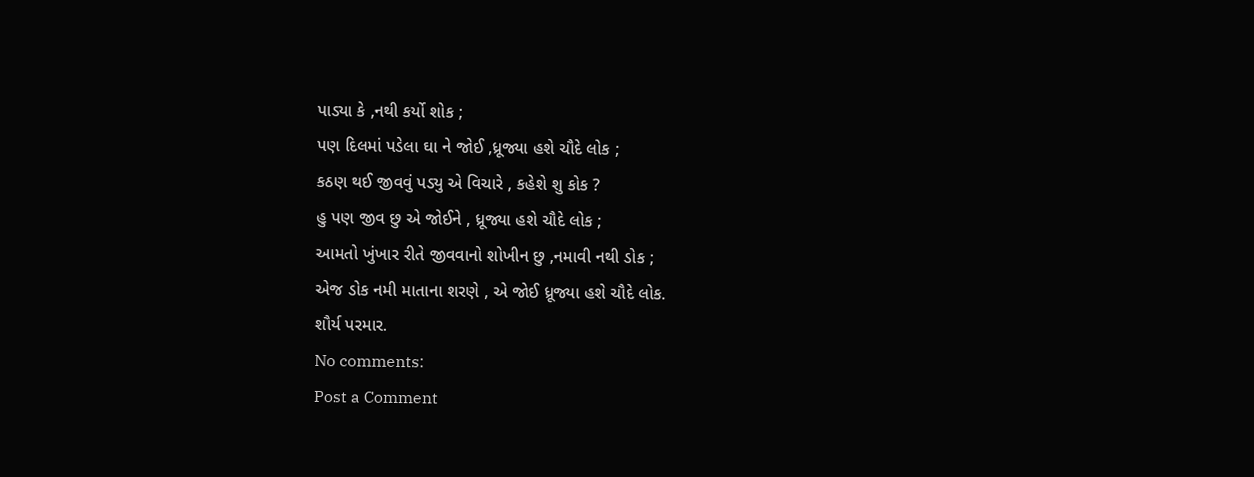પાડ્યા કે ,નથી કર્યો શોક ;
પણ દિલમાં પડેલા ઘા ને જોઈ ,ધ્રૂજ્યા હશે ચૌદે લોક ;
કઠણ થઈ જીવવું પડ્યુ એ વિચારે , કહેશે શુ કોક ?
હુ પણ જીવ છુ એ જોઈને , ધ્રૂજ્યા હશે ચૌદે લોક ;
આમતો ખુંખાર રીતે જીવવાનો શોખીન છુ ,નમાવી નથી ડોક ;
એજ ડોક નમી માતાના શરણે , એ જોઈ ધ્રૂજ્યા હશે ચૌદે લોક.
શૌર્ય પરમાર.
No comments:
Post a Comment